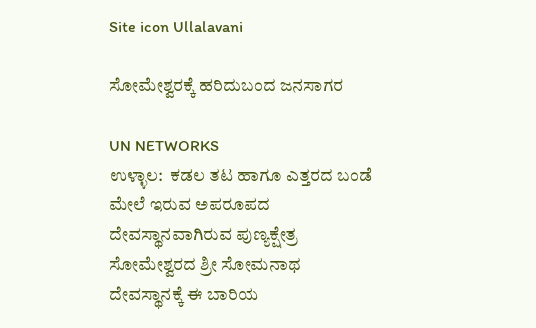Site icon Ullalavani

ಸೋಮೇಶ್ವರಕ್ಕೆ ಹರಿದುಬಂದ ಜನಸಾಗರ

UN NETWORKS
ಉಳ್ಳಾಲ:  ಕಡಲ ತಟ ಹಾಗೂ ಎತ್ತರದ ಬಂಡೆ ಮೇಲೆ ಇರುವ ಅಪರೂಪದ ದೇವಸ್ಥಾನವಾಗಿರುವ ಪುಣ್ಯಕ್ಷೇತ್ರ ಸೋಮೇಶ್ವರದ ಶ್ರೀ ಸೋಮನಾಥ ದೇವಸ್ಥಾನಕ್ಕೆ ಈ ಬಾರಿಯ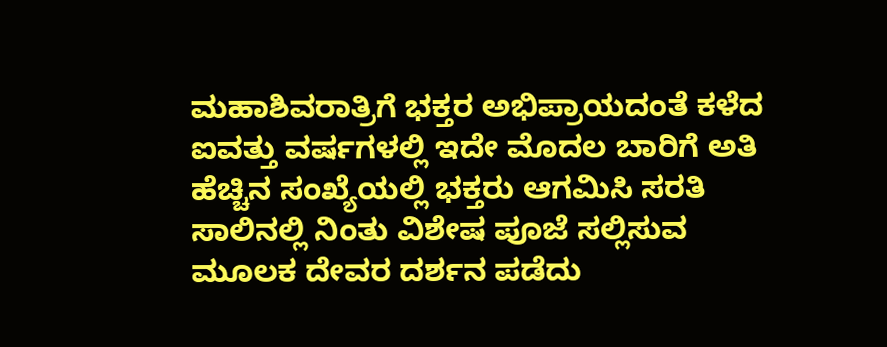ಮಹಾಶಿವರಾತ್ರಿಗೆ ಭಕ್ತರ ಅಭಿಪ್ರಾಯದಂತೆ ಕಳೆದ ಐವತ್ತು ವರ್ಷಗಳಲ್ಲಿ ಇದೇ ಮೊದಲ ಬಾರಿಗೆ ಅತಿ ಹೆಚ್ಚಿನ ಸಂಖ್ಯೆಯಲ್ಲಿ ಭಕ್ತರು ಆಗಮಿಸಿ ಸರತಿ ಸಾಲಿನಲ್ಲಿ ನಿಂತು ವಿಶೇಷ ಪೂಜೆ ಸಲ್ಲಿಸುವ ಮೂಲಕ ದೇವರ ದರ್ಶನ ಪಡೆದು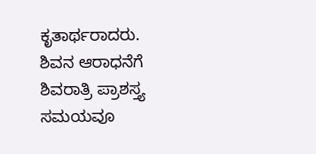ಕೃತಾರ್ಥರಾದರು.
ಶಿವನ ಆರಾಧನೆಗೆ ಶಿವರಾತ್ರಿ ಪ್ರಾಶಸ್ತ್ಯ ಸಮಯವೂ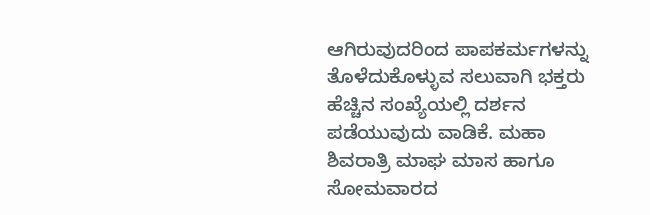ಆಗಿರುವುದರಿಂದ ಪಾಪಕರ್ಮಗಳನ್ನು ತೊಳೆದುಕೊಳ್ಳುವ ಸಲುವಾಗಿ ಭಕ್ತರು ಹೆಚ್ಚಿನ ಸಂಖ್ಯೆಯಲ್ಲಿ ದರ್ಶನ ಪಡೆಯುವುದು ವಾಡಿಕೆ. ಮಹಾ ಶಿವರಾತ್ರಿ ಮಾಘ ಮಾಸ ಹಾಗೂ ಸೋಮವಾರದ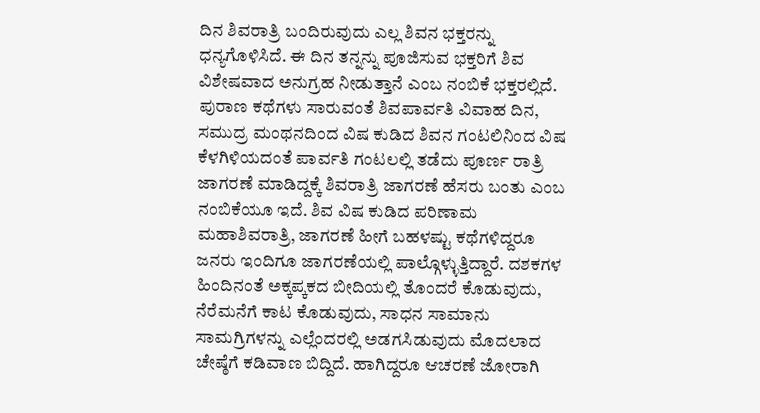ದಿನ ಶಿವರಾತ್ರಿ ಬಂದಿರುವುದು ಎಲ್ಲ ಶಿವನ ಭಕ್ತರನ್ನು ಧನ್ಯಗೊಳಿಸಿದೆ. ಈ ದಿನ ತನ್ನನ್ನು ಪೂಜಿಸುವ ಭಕ್ತರಿಗೆ ಶಿವ ವಿಶೇಷವಾದ ಅನುಗ್ರಹ ನೀಡುತ್ತಾನೆ ಎಂಬ ನಂಬಿಕೆ ಭಕ್ತರಲ್ಲಿದೆ. ಪುರಾಣ ಕಥೆಗಳು ಸಾರುವಂತೆ ಶಿವಪಾರ್ವತಿ ವಿವಾಹ ದಿನ, ಸಮುದ್ರ ಮಂಥನದಿಂದ ವಿಷ ಕುಡಿದ ಶಿವನ ಗಂಟಲಿನಿಂದ ವಿಷ ಕೆಳಗಿಳಿಯದಂತೆ ಪಾರ್ವತಿ ಗಂಟಲಲ್ಲಿ ತಡೆದು ಪೂರ್ಣ ರಾತ್ರಿ ಜಾಗರಣೆ ಮಾಡಿದ್ದಕ್ಕೆ ಶಿವರಾತ್ರಿ ಜಾಗರಣೆ ಹೆಸರು ಬಂತು ಎಂಬ ನಂಬಿಕೆಯೂ ಇದೆ. ಶಿವ ವಿಷ ಕುಡಿದ ಪರಿಣಾಮ ಮಹಾಶಿವರಾತ್ರಿ, ಜಾಗರಣೆ ಹೀಗೆ ಬಹಳಷ್ಟು ಕಥೆಗಳಿದ್ದರೂ ಜನರು ಇಂದಿಗೂ ಜಾಗರಣೆಯಲ್ಲಿ ಪಾಲ್ಗೊಳ್ಳುತ್ತಿದ್ದಾರೆ. ದಶಕಗಳ ಹಿಂದಿನಂತೆ ಅಕ್ಕಪ್ಕಕದ ಬೀದಿಯಲ್ಲಿ ತೊಂದರೆ ಕೊಡುವುದು, ನೆರೆಮನೆಗೆ ಕಾಟ ಕೊಡುವುದು, ಸಾಧನ ಸಾಮಾನು ಸಾಮಗ್ರಿಗಳನ್ನು ಎಲ್ಲೆಂದರಲ್ಲಿ ಅಡಗಸಿಡುವುದು ಮೊದಲಾದ ಚೇಷ್ಠೆಗೆ ಕಡಿವಾಣ ಬಿದ್ದಿದೆ. ಹಾಗಿದ್ದರೂ ಆಚರಣೆ ಜೋರಾಗಿ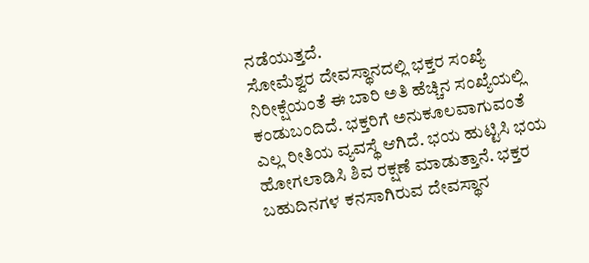ನಡೆಯುತ್ತದೆ.
ಸೋಮೆಶ್ವರ ದೇವಸ್ಥಾನದಲ್ಲಿ ಭಕ್ತರ ಸಂಖ್ಯೆ ನಿರೀಕ್ಷೆಯಂತೆ ಈ ಬಾರಿ ಅತಿ ಹೆಚ್ಚಿನ ಸಂಖ್ಯೆಯಲ್ಲಿ ಕಂಡುಬಂದಿದೆ. ಭಕ್ತರಿಗೆ ಅನುಕೂಲವಾಗುವಂತೆ ಎಲ್ಲ ರೀತಿಯ ವ್ಯವಸ್ಥೆ ಆಗಿದೆ. ಭಯ ಹುಟ್ಟಿಸಿ ಭಯ ಹೋಗಲಾಡಿಸಿ ಶಿವ ರಕ್ಷಣೆ ಮಾಡುತ್ತಾನೆ. ಭಕ್ತರ ಬಹುದಿನಗಳ ಕನಸಾಗಿರುವ ದೇವಸ್ಥಾನ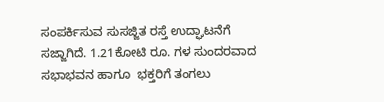ಸಂಪರ್ಕಿಸುವ ಸುಸಜ್ಜಿತ ರಸ್ತೆ ಉದ್ಘಾಟನೆಗೆ ಸಜ್ಜಾಗಿದೆ. 1.21ಕೋಟಿ ರೂ. ಗಳ ಸುಂದರವಾದ ಸಭಾಭವನ ಹಾಗೂ  ಭಕ್ತರಿಗೆ ತಂಗಲು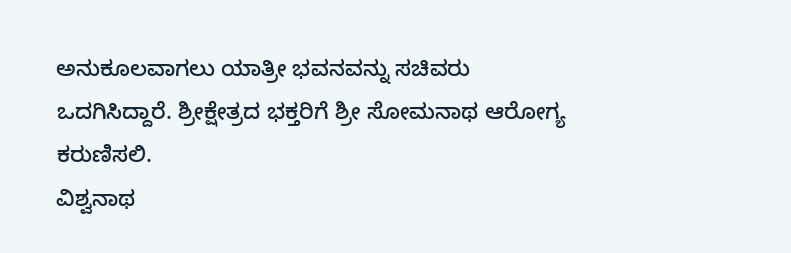ಅನುಕೂಲವಾಗಲು ಯಾತ್ರೀ ಭವನವನ್ನು ಸಚಿವರು ಒದಗಿಸಿದ್ದಾರೆ. ಶ್ರೀಕ್ಷೇತ್ರದ ಭಕ್ತರಿಗೆ ಶ್ರೀ ಸೋಮನಾಥ ಆರೋಗ್ಯ ಕರುಣಿಸಲಿ.
ವಿಶ್ವನಾಥ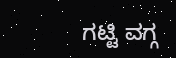ಗಟ್ಟಿ ವಗ್ಗ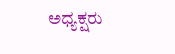ಅಧ್ಯಕ್ಷರು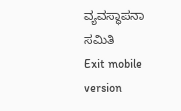ವ್ಯವಸ್ಥಾಪನಾ ಸಮಿತಿ
Exit mobile version